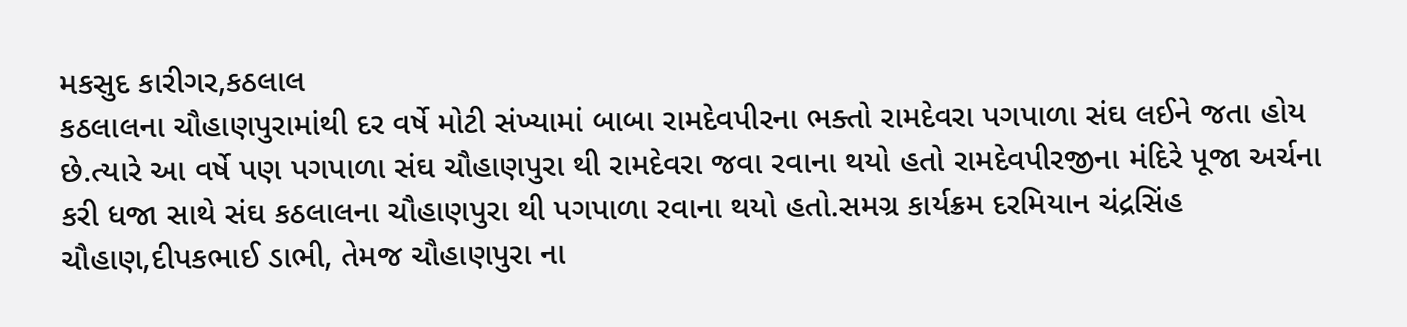મકસુદ કારીગર,કઠલાલ
કઠલાલના ચૌહાણપુરામાંથી દર વર્ષે મોટી સંખ્યામાં બાબા રામદેવપીરના ભક્તો રામદેવરા પગપાળા સંઘ લઈને જતા હોય છે.ત્યારે આ વર્ષે પણ પગપાળા સંઘ ચૌહાણપુરા થી રામદેવરા જવા રવાના થયો હતો રામદેવપીરજીના મંદિરે પૂજા અર્ચના કરી ધજા સાથે સંઘ કઠલાલના ચૌહાણપુરા થી પગપાળા રવાના થયો હતો.સમગ્ર કાર્યક્રમ દરમિયાન ચંદ્રસિંહ ચૌહાણ,દીપકભાઈ ડાભી, તેમજ ચૌહાણપુરા ના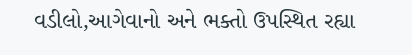વડીલો,આગેવાનો અને ભક્તો ઉપસ્થિત રહ્યા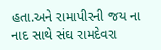હતા.અને રામાપીરની જય ના નાદ સાથે સંઘ રામદેવરા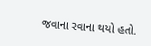જવાના રવાના થયો હતો.